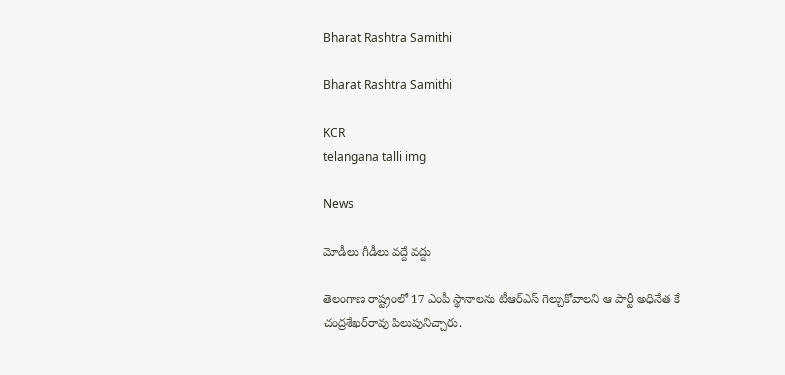Bharat Rashtra Samithi

Bharat Rashtra Samithi

KCR
telangana talli img

News

మోడీలు గీడీలు వద్దే వద్దు

తెలంగాణ రాష్ట్రంలో 17 ఎంపీ స్థానాలను టీఆర్‌ఎస్ గెల్చుకోవాలని ఆ పార్టీ అధినేత కే చంద్రశేఖర్‌రావు పిలుపునిచ్చారు.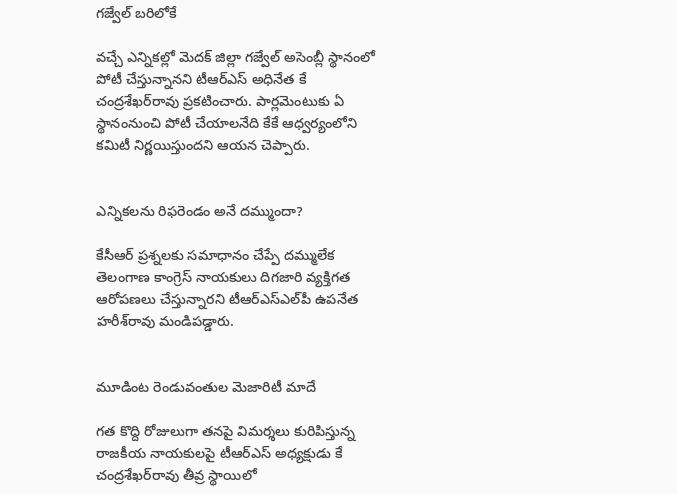గజ్వేల్ బరిలోకే

వచ్చే ఎన్నికల్లో మెదక్ జిల్లా గజ్వేల్ అసెంబ్లీ స్థానంలో పోటీ చేస్తున్నానని టీఆర్‌ఎస్ అధినేత కే చంద్రశేఖర్‌రావు ప్రకటించారు. పార్లమెంటుకు ఏ స్థానంనుంచి పోటీ చేయాలనేది కేకే ఆధ్వర్యంలోని కమిటీ నిర్ణయిస్తుందని ఆయన చెప్పారు.


ఎన్నికలను రిఫరెండం అనే దమ్ముందా?

కేసీఆర్ ప్రశ్నలకు సమాధానం చేప్పే దమ్ములేక తెలంగాణ కాంగ్రెస్ నాయకులు దిగజారి వ్యక్తిగత ఆరోపణలు చేస్తున్నారని టీఆర్‌ఎస్‌ఎల్‌పీ ఉపనేత హరీశ్‌రావు మండిపడ్డారు.


మూడింట రెండువంతుల మెజారిటీ మాదే

గత కొద్ది రోజులుగా తనపై విమర్శలు కురిపిస్తున్న రాజకీయ నాయకులపై టీఆర్‌ఎస్ అధ్యక్షుడు కే చంద్రశేఖర్‌రావు తీవ్ర స్థాయిలో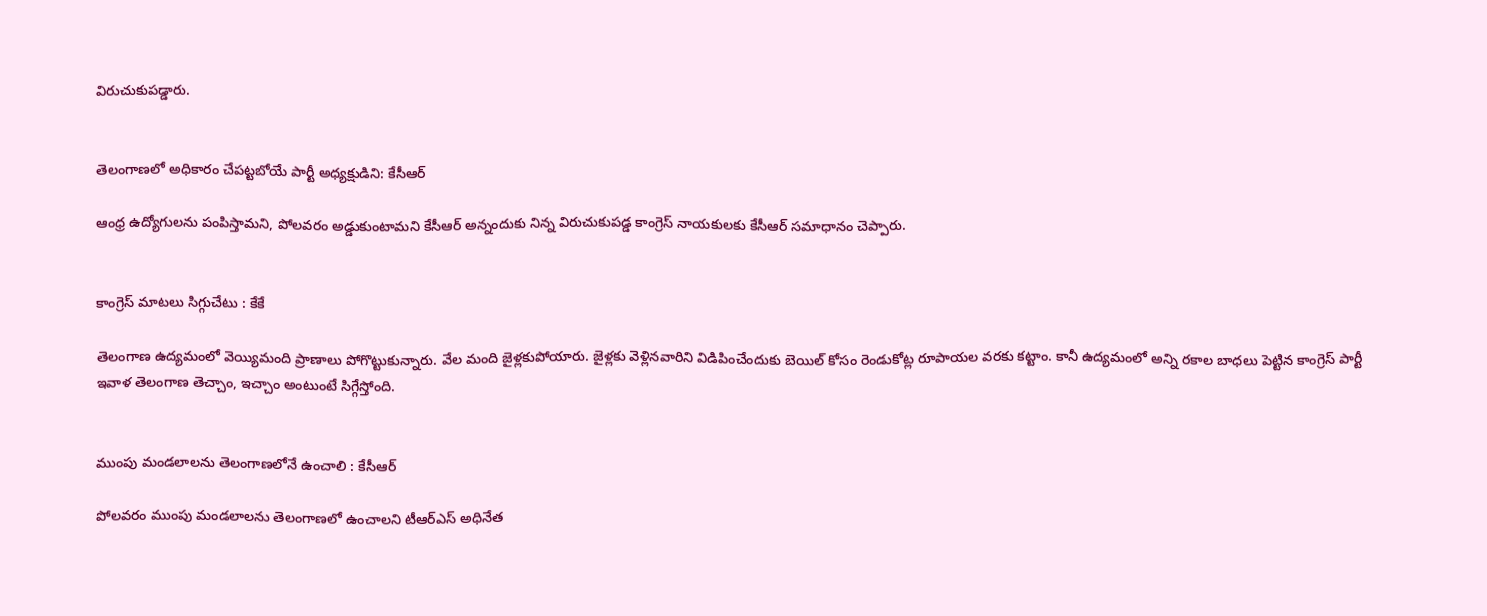విరుచుకుపడ్డారు.


తెలంగాణలో అధికారం చేపట్టబోయే పార్టీ అధ్యక్షుడిని: కేసీఆర్

ఆంధ్ర ఉద్యోగులను పంపిస్తామని, పోలవరం అడ్డుకుంటామని కేసీఆర్ అన్నందుకు నిన్న విరుచుకుపడ్డ కాంగ్రెస్ నాయకులకు కేసీఆర్ సమాధానం చెప్పారు.


కాంగ్రెస్ మాటలు సిగ్గుచేటు : కేకే

తెలంగాణ ఉద్యమంలో వెయ్యిమంది ప్రాణాలు పోగొట్టుకున్నారు. వేల మంది జైళ్లకుపోయారు. జైళ్లకు వెళ్లినవారిని విడిపించేందుకు బెయిల్ కోసం రెండుకోట్ల రూపాయల వరకు కట్టాం. కానీ ఉద్యమంలో అన్ని రకాల బాధలు పెట్టిన కాంగ్రెస్ పార్టీ ఇవాళ తెలంగాణ తెచ్చాం, ఇచ్చాం అంటుంటే సిగ్గేస్తోంది.


ముంపు మండలాలను తెలంగాణలోనే ఉంచాలి : కేసీఆర్

పోలవరం ముంపు మండలాలను తెలంగాణలో ఉంచాలని టీఆర్‌ఎస్ అధినేత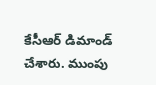కేసీఆర్ డిమాండ్ చేశారు. ముంపు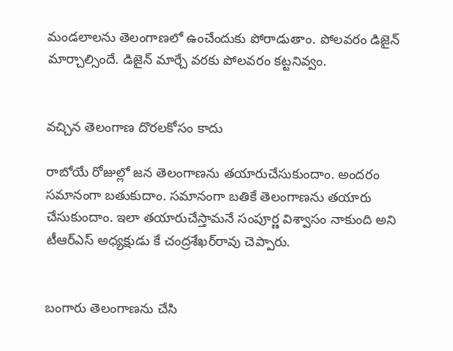మండలాలను తెలంగాణలో ఉంచేందుకు పోరాడుతాం. పోలవరం డిజైన్ మార్చాల్సిందే. డిజైన్ మార్చే వరకు పోలవరం కట్టనివ్వం.


వచ్చిన తెలంగాణ దొరలకోసం కాదు

రాబోయే రోజుల్లో జన తెలంగాణను తయారుచేసుకుందాం. అందరం సమానంగా బతుకుదాం. సమానంగా బతికే తెలంగాణను తయారు చేసుకుందాం. ఇలా తయారుచేస్తామనే సంపూర్ణ విశ్వాసం నాకుంది అని టీఆర్‌ఎస్ అధ్యక్షుడు కే చంద్రశేఖర్‌రావు చెప్పారు.


బంగారు తెలంగాణను చేసి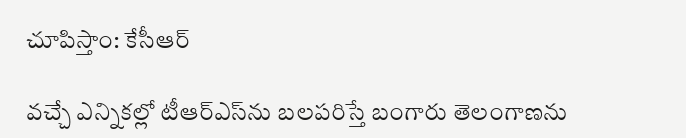చూపిస్తాం: కేసీఆర్

వచ్చే ఎన్నికల్లో టీఆర్‌ఎస్‌ను బలపరిస్తే బంగారు తెలంగాణను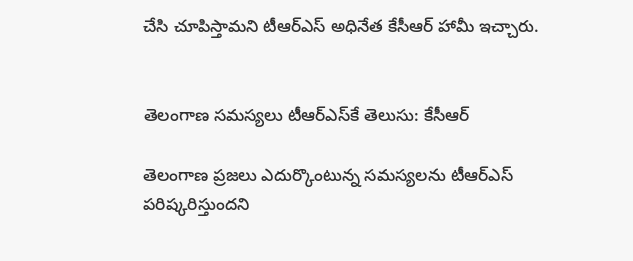చేసి చూపిస్తామని టీఆర్‌ఎస్ అధినేత కేసీఆర్ హామీ ఇచ్చారు.


తెలంగాణ సమస్యలు టీఆర్‌ఎస్‌కే తెలుసు: కేసీఆర్

తెలంగాణ ప్రజలు ఎదుర్కొంటున్న సమస్యలను టీఆర్‌ఎస్ పరిష్కరిస్తుందని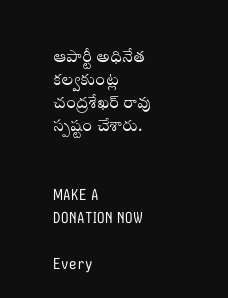ఆపార్టీ అధినేత కల్వకుంట్ల చంద్రశేఖర్‌ రావు స్పష్టం చేశారు.


MAKE A DONATION NOW

Every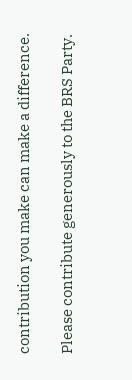contribution you make can make a difference.

Please contribute generously to the BRS Party.